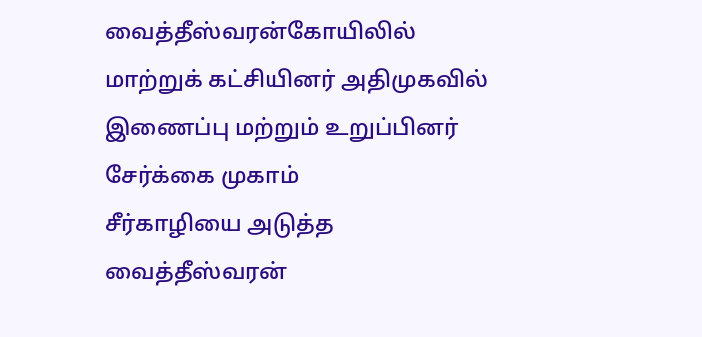வைத்தீஸ்வரன்கோயிலில் மாற்றுக் கட்சியினர் அதிமுகவில் இணைப்பு மற்றும் உறுப்பினர் சேர்க்கை முகாம்
சீர்காழியை அடுத்த வைத்தீஸ்வரன்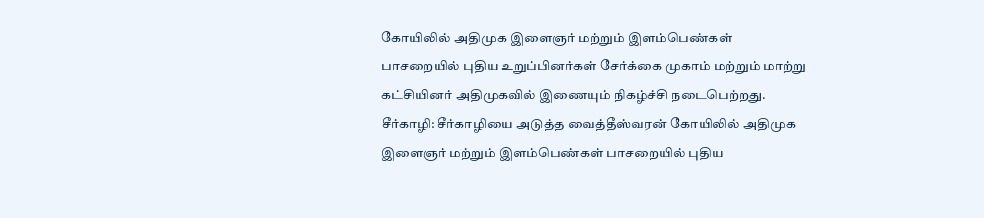கோயிலில் அதிமுக இளைஞர் மற்றும் இளம்பெண்கள் பாசறையில் புதிய உறுப்பினர்கள் சேர்க்கை முகாம் மற்றும் மாற்று கட்சியினர் அதிமுகவில் இணையும் நிகழ்ச்சி நடைபெற்றது.
சீர்காழி: சீர்காழியை அடுத்த வைத்தீஸ்வரன் கோயிலில் அதிமுக இளைஞர் மற்றும் இளம்பெண்கள் பாசறையில் புதிய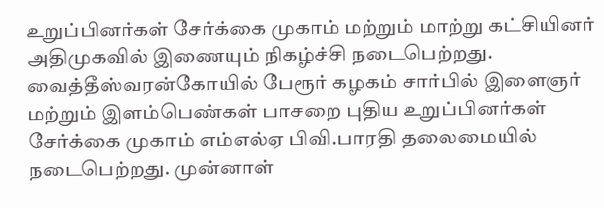உறுப்பினர்கள் சேர்க்கை முகாம் மற்றும் மாற்று கட்சியினர் அதிமுகவில் இணையும் நிகழ்ச்சி நடைபெற்றது.
வைத்தீஸ்வரன்கோயில் பேரூர் கழகம் சார்பில் இளைஞர் மற்றும் இளம்பெண்கள் பாசறை புதிய உறுப்பினர்கள் சேர்க்கை முகாம் எம்எல்ஏ பிவி.பாரதி தலைமையில் நடைபெற்றது. முன்னாள்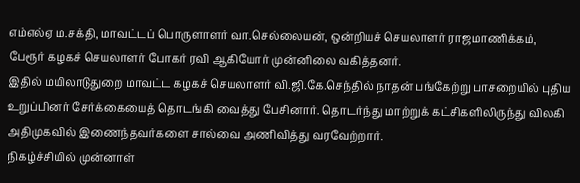எம்எல்ஏ ம.சக்தி, மாவட்டப் பொருளாளர் வா.செல்லையன், ஒன்றியச் செயலாளர் ராஜமாணிக்கம், பேரூர் கழகச் செயலாளர் போகர் ரவி ஆகியோர் முன்னிலை வகித்தனர்.
இதில் மயிலாடுதுறை மாவட்ட கழகச் செயலாளர் வி.ஜி.கே.செந்தில் நாதன் பங்கேற்று பாசறையில் புதிய உறுப்பினர் சேர்க்கையைத் தொடங்கி வைத்து பேசினார். தொடர்ந்து மாற்றுக் கட்சிகளிலிருந்து விலகி அதிமுகவில் இணைந்தவர்களை சால்வை அணிவித்து வரவேற்றார்.
நிகழ்ச்சியில் முன்னாள்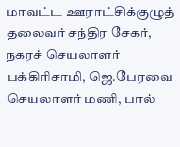மாவட்ட ஊராட்சிக்குழுத் தலைவர் சந்திர சேகர், நகரச் செயலாளர் பக்கிரிசாமி, ஜெ.பேரவை செயலாளர் மணி, பால்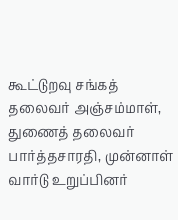கூட்டுறவு சங்கத் தலைவர் அஞ்சம்மாள், துணைத் தலைவர் பார்த்தசாரதி, முன்னாள் வார்டு உறுப்பினர்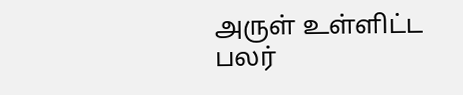அருள் உள்ளிட்ட பலர்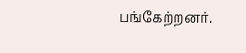பங்கேற்றனர்.